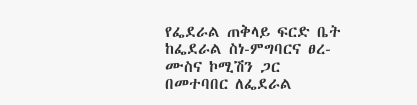የፌደራል ጠቅላይ ፍርድ ቤት ከፌደራል ስነ-ምግባርና ፀረ-ሙስና ኮሚሽን ጋር በመተባበር ለፌደራል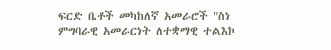ፍርድ ቤቶች መካከለኛ አመራሮች "ስነ ምግባራዊ አመራርነት ለተቋማዊ ተልእኮ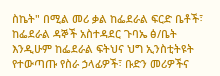ስኬት" በሚል መሪ ቃል ከፌደራል ፍርድ ቤቶች፣ ከፌደራል ዳኞች አስተዳደር ጉባኤ ፅ/ቤት እንዲሁም ከፌደራል ፍትህና ህግ ኢንስቲትዩት የተውጣጡ የስራ ኃላፊዎች፣ ቡድን መሪዎችና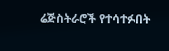ሬጅስትራሮች የተሳተፉበት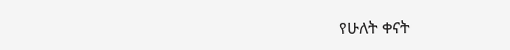የሁለት ቀናት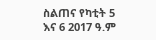ስልጠና የካቲት 5 እና 6 2017 ዓ.ም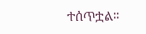ተሰጥቷል፡፡